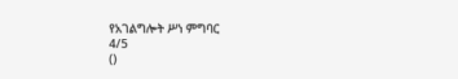የአገልግሎት ሥነ ምግባር
4/5
()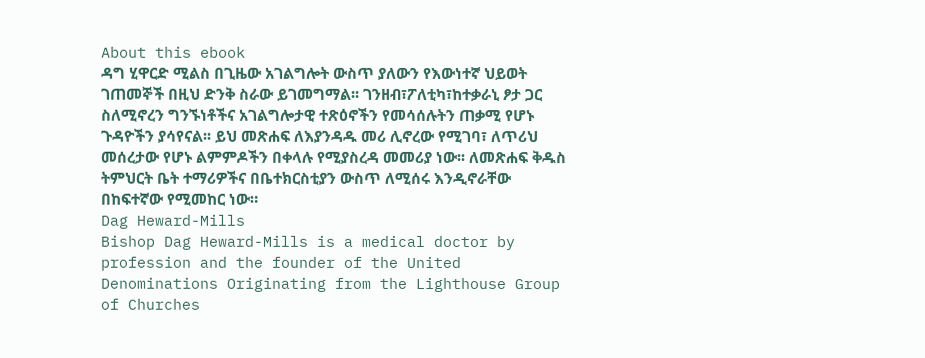About this ebook
ዳግ ሂዋርድ ሚልስ በጊዜው አገልግሎት ውስጥ ያለውን የእውነተኛ ህይወት ገጠመኞች በዚህ ድንቅ ስራው ይገመግማል፡፡ ገንዘብ፣ፖለቲካ፣ከተቃራኒ ፆታ ጋር ስለሚኖረን ግንኙነቶችና አገልግሎታዊ ተጽዕኖችን የመሳሰሉትን ጠቃሚ የሆኑ ጉዳዮችን ያሳየናል፡፡ ይህ መጽሐፍ ለእያንዳዱ መሪ ሊኖረው የሚገባ፣ ለጥሪህ መሰረታው የሆኑ ልምምዶችን በቀላሉ የሚያስረዳ መመሪያ ነው፡፡ ለመጽሐፍ ቅዱስ ትምህርት ቤት ተማሪዎችና በቤተክርስቲያን ውስጥ ለሚሰሩ እንዲኖራቸው በከፍተኛው የሚመከር ነው።
Dag Heward-Mills
Bishop Dag Heward-Mills is a medical doctor by profession and the founder of the United Denominations Originating from the Lighthouse Group of Churches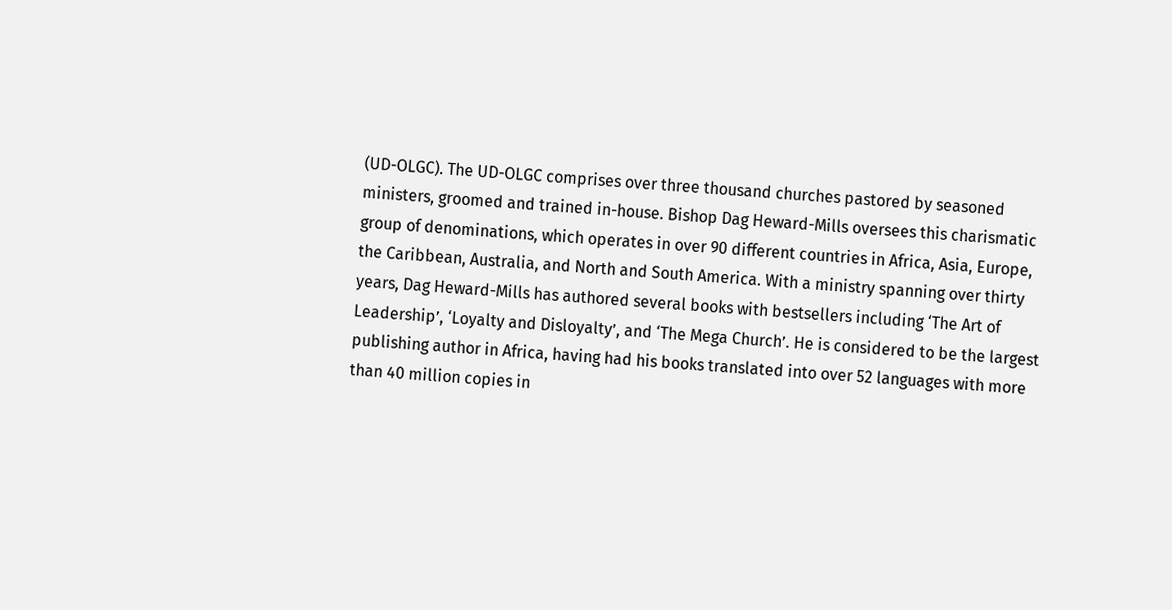(UD-OLGC). The UD-OLGC comprises over three thousand churches pastored by seasoned ministers, groomed and trained in-house. Bishop Dag Heward-Mills oversees this charismatic group of denominations, which operates in over 90 different countries in Africa, Asia, Europe, the Caribbean, Australia, and North and South America. With a ministry spanning over thirty years, Dag Heward-Mills has authored several books with bestsellers including ‘The Art of Leadership’, ‘Loyalty and Disloyalty’, and ‘The Mega Church’. He is considered to be the largest publishing author in Africa, having had his books translated into over 52 languages with more than 40 million copies in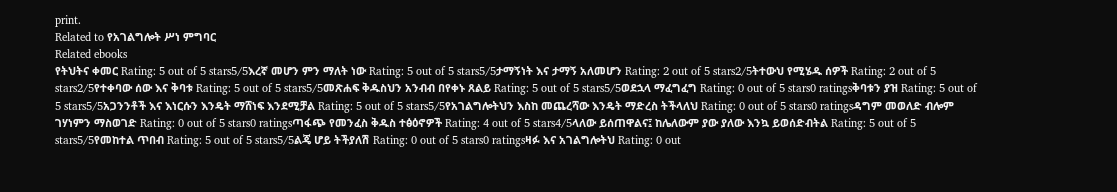print.
Related to የአገልግሎት ሥነ ምግባር
Related ebooks
የትህትና ቀመር Rating: 5 out of 5 stars5/5እረኛ መሆን ምን ማለት ነው Rating: 5 out of 5 stars5/5ታማኝነት እና ታማኝ አለመሆን Rating: 2 out of 5 stars2/5ትተውህ የሚሄዱ ሰዎች Rating: 2 out of 5 stars2/5የተቀባው ሰው እና ቅባቱ Rating: 5 out of 5 stars5/5መጽሐፍ ቅዱስህን አንብብ በየቀኑ ጸልይ Rating: 5 out of 5 stars5/5ወደኋላ ማፈግፈግ Rating: 0 out of 5 stars0 ratingsቅባቱን ያዝ Rating: 5 out of 5 stars5/5አጋንንቶች እና እነርሱን እንዴት ማሸነፍ እንደሚቻል Rating: 5 out of 5 stars5/5የአገልግሎትህን እስከ መጨረሻው እንዴት ማድረስ ትችላለህ Rating: 0 out of 5 stars0 ratingsዳግም መወለድ ብሎም ገሃነምን ማስወገድ Rating: 0 out of 5 stars0 ratingsጣፋጭ የመንፈስ ቅዱስ ተፅዕኖዎች Rating: 4 out of 5 stars4/5ላለው ይሰጠዋልና፤ ከሌለውም ያው ያለው እንኳ ይወሰድብትል Rating: 5 out of 5 stars5/5የመከተል ጥበብ Rating: 5 out of 5 stars5/5ልጄ ሆይ ትችያለሽ Rating: 0 out of 5 stars0 ratingsዛፉ እና አገልግሎትህ Rating: 0 out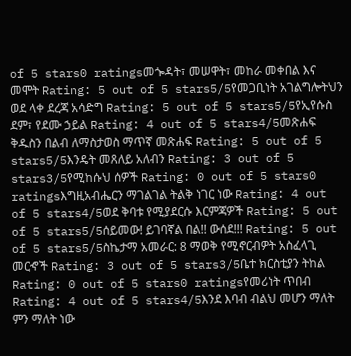of 5 stars0 ratingsመጐዳት፣ መሠዋት፣ መከራ መቀበል እና መሞት Rating: 5 out of 5 stars5/5የመጋቢነት አገልግሎትህን ወደ ላቀ ደረጃ አሳድግ Rating: 5 out of 5 stars5/5የኢየሱስ ደም፣ የደሙ ኃይል Rating: 4 out of 5 stars4/5መጽሐፍ ቅዱስን በልብ ለማስታወስ ማጥኛ መጽሐፍ Rating: 5 out of 5 stars5/5እንዴት መጸለይ አለብን Rating: 3 out of 5 stars3/5የሚከሱህ ሰዎች Rating: 0 out of 5 stars0 ratingsእግዚአብሔርን ማገልገል ትልቅ ነገር ነው Rating: 4 out of 5 stars4/5ወደ ቅባቱ የሚያደርሱ እርምጃዎች Rating: 5 out of 5 stars5/5ሰይመው! ይገባኛል በል!! ውሰደ!!! Rating: 5 out of 5 stars5/5ስኬታማ አመራር: 8 ማወቅ የሚኖርብዎት አስፈላጊ መርኆች Rating: 3 out of 5 stars3/5ቤተ ክርስቲያን ትከል Rating: 0 out of 5 stars0 ratingsየመሪነት ጥበብ Rating: 4 out of 5 stars4/5እንደ እባብ ብልህ መሆን ማለት ምን ማለት ነው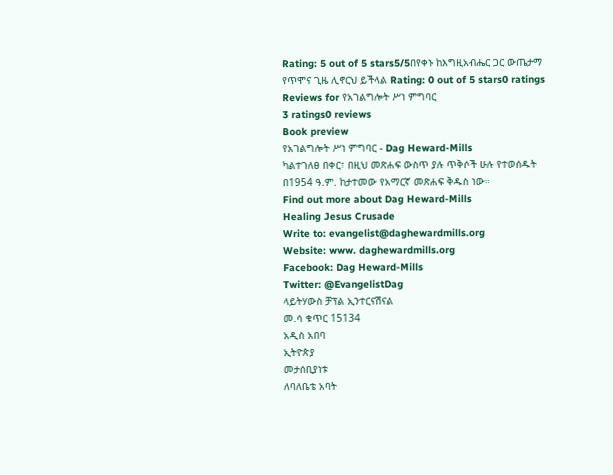Rating: 5 out of 5 stars5/5በየቀኑ ከእግዚአብሔር ጋር ውጤታማ የጥሞና ጊዜ ሊኖርህ ይችላል Rating: 0 out of 5 stars0 ratings
Reviews for የአገልግሎት ሥነ ምግባር
3 ratings0 reviews
Book preview
የአገልግሎት ሥነ ምግባር - Dag Heward-Mills
ካልተገለፀ በቀር፣ በዚህ መጽሐፍ ውስጥ ያሉ ጥቅሶች ሁሉ የተወሰዱት በ1954 ዓ.ም. ከታተመው የአማርኛ መጽሐፍ ቅዱስ ነው።
Find out more about Dag Heward-Mills
Healing Jesus Crusade
Write to: evangelist@daghewardmills.org
Website: www. daghewardmills.org
Facebook: Dag Heward-Mills
Twitter: @EvangelistDag
ላይትሃውስ ቻፕል ኢንተርናሽናል
መ.ሳ ቁጥር 15134
አዲስ አበባ
ኢትዮጵያ
መታሰቢያነቱ
ለባለቤቴ አባት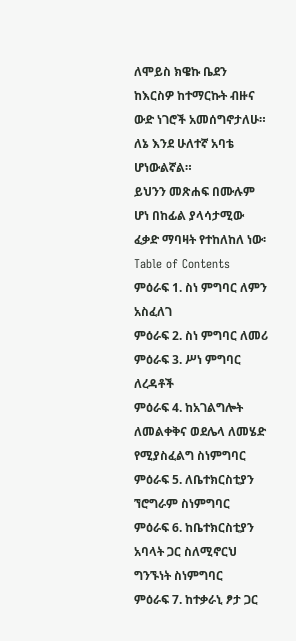ለሞይስ ክዌኩ ቤደን
ከእርስዎ ከተማርኩት ብዙና ውድ ነገሮች አመሰግኖታለሁ። ለኔ እንደ ሁለተኛ አባቴ ሆነውልኛል።
ይህንን መጽሐፍ በሙሉም ሆነ በከፊል ያላሳታሚው ፈቃድ ማባዛት የተከለከለ ነው፡
Table of Contents
ምዕራፍ 1. ስነ ምግባር ለምን አስፈለገ
ምዕራፍ 2. ስነ ምግባር ለመሪ
ምዕራፍ 3. ሥነ ምግባር ለረዳቶች
ምዕራፍ 4. ከአገልግሎት ለመልቀቅና ወደሌላ ለመሄድ የሚያስፈልግ ስነምግባር
ምዕራፍ 5. ለቤተክርስቲያን ኘሮግራም ስነምግባር
ምዕራፍ 6. ከቤተክርስቲያን አባላት ጋር ስለሚኖርህ ግንኙነት ስነምግባር
ምዕራፍ 7. ከተቃራኒ ፆታ ጋር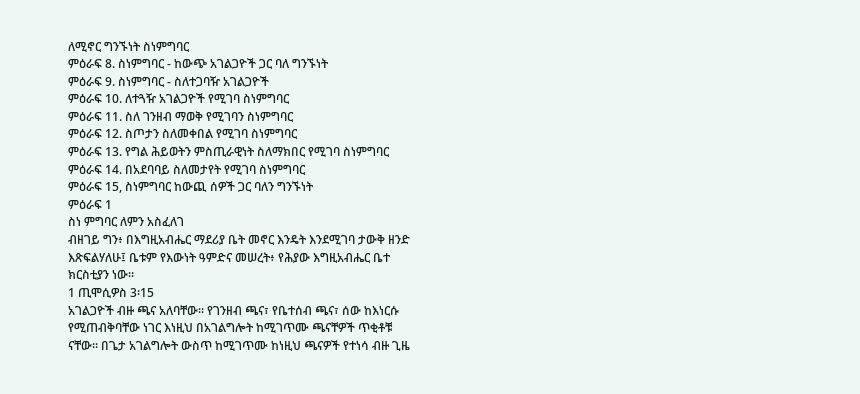ለሚኖር ግንኙነት ስነምግባር
ምዕራፍ 8. ስነምግባር - ከውጭ አገልጋዮች ጋር ባለ ግንኙነት
ምዕራፍ 9. ስነምግባር - ስለተጋባዥ አገልጋዮች
ምዕራፍ 10. ለተጓዥ አገልጋዮች የሚገባ ስነምግባር
ምዕራፍ 11. ስለ ገንዘብ ማወቅ የሚገባን ስነምግባር
ምዕራፍ 12. ስጦታን ስለመቀበል የሚገባ ስነምግባር
ምዕራፍ 13. የግል ሕይወትን ምስጢራዊነት ስለማክበር የሚገባ ስነምግባር
ምዕራፍ 14. በአደባባይ ስለመታየት የሚገባ ስነምግባር
ምዕራፍ 15, ስነምግባር ከውጪ ሰዎች ጋር ባለን ግንኙነት
ምዕራፍ 1
ስነ ምግባር ለምን አስፈለገ
ብዘገይ ግን፥ በእግዚአብሔር ማደሪያ ቤት መኖር እንዴት እንደሚገባ ታውቅ ዘንድ እጽፍልሃለሁ፤ ቤቱም የእውነት ዓምድና መሠረት፥ የሕያው እግዚአብሔር ቤተ ክርስቲያን ነው።
1 ጢሞሲዎስ 3፡15
አገልጋዮች ብዙ ጫና አለባቸው፡፡ የገንዘብ ጫና፣ የቤተሰብ ጫና፣ ሰው ከእነርሱ የሚጠብቅባቸው ነገር እነዚህ በአገልግሎት ከሚገጥሙ ጫናቸዎች ጥቂቶቹ ናቸው፡፡ በጌታ አገልግሎት ውስጥ ከሚገጥሙ ከነዚህ ጫናዎች የተነሳ ብዙ ጊዜ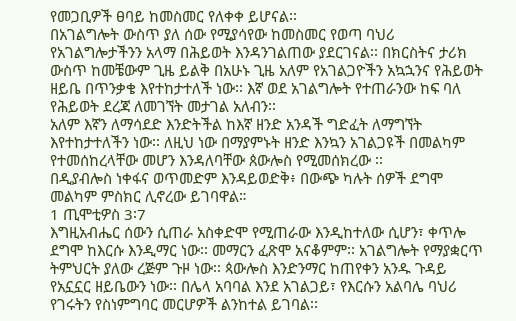የመጋቢዎች ፀባይ ከመስመር የለቀቀ ይሆናል፡፡
በአገልግሎት ውስጥ ያለ ሰው የሚያሳየው ከመስመር የወጣ ባህሪ የአገልግሎታችንን አላማ በሕይወት እንዳንገልጠው ያደርገናል፡፡ በክርስትና ታሪክ ውስጥ ከመቼውም ጊዜ ይልቅ በአሁኑ ጊዜ አለም የአገልጋዮችን አኳኋንና የሕይወት ዘይቤ በጥንቃቄ እየተከታተለች ነው፡፡ እኛ ወደ አገልግሎት የተጠራንው ከፍ ባለ የሕይወት ደረጃ ለመገኘት መታገል አለብን፡፡
አለም እኛን ለማሳደድ እንድትችል ከእኛ ዘንድ አንዳች ግድፈት ለማግኘት እየተከታተለችን ነው፡፡ ለዚህ ነው በማያምኑት ዘንድ እንኳን አገልጋዩች በመልካም የተመሰከረላቸው መሆን እንዳለባቸው ጰውሎስ የሚመሰክረው ፡፡
በዲያብሎስ ነቀፋና ወጥመድም እንዳይወድቅ፥ በውጭ ካሉት ሰዎች ደግሞ መልካም ምስክር ሊኖረው ይገባዋል።
1 ጢሞቲዎስ 3፡7
እግዚአብሔር ሰውን ሲጠራ አስቀድሞ የሚጠራው እንዲከተለው ሲሆን፣ ቀጥሎ ደግሞ ከእርሱ እንዲማር ነው፡፡ መማርን ፈጽሞ አናቆምም፡፡ አገልግሎት የማያቋርጥ ትምህርት ያለው ረጅም ጉዞ ነው፡፡ ጳውሎስ እንድንማር ከጠየቀን አንዱ ጉዳይ የአኗኗር ዘይቤውን ነው፡፡ በሌላ አባባል እንደ አገልጋይ፣ የእርሱን አልባሌ ባህሪ የገሩትን የስነምግባር መርሆዎች ልንከተል ይገባል፡፡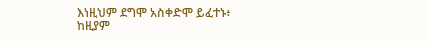እነዚህም ደግሞ አስቀድሞ ይፈተኑ፥ ከዚያም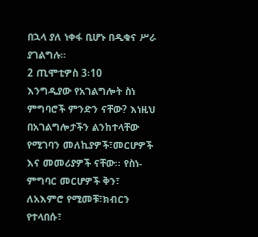በኋላ ያለ ነቀፋ ቢሆኑ በዲቁና ሥራ ያገልግሉ።
2 ጢሞቲዎስ 3፡10
እንግዲያው የአገልግሎት ስነ ምግባሮች ምንድን ናቸው? እነዚህ በአገልግሎታችን ልንከተላቸው የሚገባን መለኪያዎች፣መርሆዎች እና መመሪያዎች ናቸው፡፡ የስነ-ምግባር መርሆዎች ቅን፣ ለአእምሮ የሚመቹ፣ክብርን የተላበሱ፣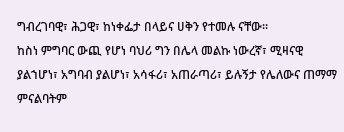ግብረገባዊ፣ ሕጋዊ፣ ከነቀፌታ በላይና ሀቅን የተመሉ ናቸው፡፡
ከስነ ምግባር ውጪ የሆነ ባህሪ ግን በሌላ መልኩ ነውረኛ፣ ሚዛናዊ ያልኀሆነ፣ አግባብ ያልሆነ፣ አሳፋሪ፣ አጠራጣሪ፣ ይሉኝታ የሌለውና ጠማማ ምናልባትም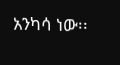አንካሳ ነው፡፡